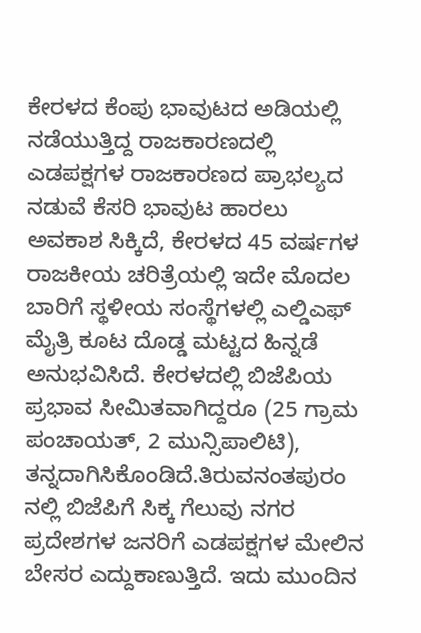ಕೇರಳದ ಕೆಂಪು ಭಾವುಟದ ಅಡಿಯಲ್ಲಿ ನಡೆಯುತ್ತಿದ್ದ ರಾಜಕಾರಣದಲ್ಲಿ ಎಡಪಕ್ಷಗಳ ರಾಜಕಾರಣದ ಪ್ರಾಭಲ್ಯದ ನಡುವೆ ಕೆಸರಿ ಭಾವುಟ ಹಾರಲು ಅವಕಾಶ ಸಿಕ್ಕಿದೆ, ಕೇರಳದ 45 ವರ್ಷಗಳ ರಾಜಕೀಯ ಚರಿತ್ರೆಯಲ್ಲಿ ಇದೇ ಮೊದಲ ಬಾರಿಗೆ ಸ್ಥಳೀಯ ಸಂಸ್ಥೆಗಳಲ್ಲಿ ಎಲ್ಡಿಎಫ್ ಮೈತ್ರಿ ಕೂಟ ದೊಡ್ಡ ಮಟ್ಟದ ಹಿನ್ನಡೆ ಅನುಭವಿಸಿದೆ. ಕೇರಳದಲ್ಲಿ ಬಿಜೆಪಿಯ ಪ್ರಭಾವ ಸೀಮಿತವಾಗಿದ್ದರೂ (25 ಗ್ರಾಮ ಪಂಚಾಯತ್, 2 ಮುನ್ಸಿಪಾಲಿಟಿ), ತನ್ನದಾಗಿಸಿಕೊಂಡಿದೆ.ತಿರುವನಂತಪುರಂ ನಲ್ಲಿ ಬಿಜೆಪಿಗೆ ಸಿಕ್ಕ ಗೆಲುವು ನಗರ ಪ್ರದೇಶಗಳ ಜನರಿಗೆ ಎಡಪಕ್ಷಗಳ ಮೇಲಿನ ಬೇಸರ ಎದ್ದುಕಾಣುತ್ತಿದೆ. ಇದು ಮುಂದಿನ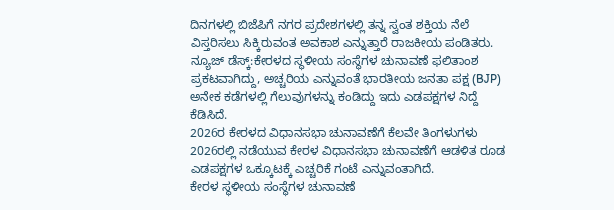ದಿನಗಳಲ್ಲಿ ಬಿಜೆಪಿಗೆ ನಗರ ಪ್ರದೇಶಗಳಲ್ಲಿ ತನ್ನ ಸ್ವಂತ ಶಕ್ತಿಯ ನೆಲೆ ವಿಸ್ತರಿಸಲು ಸಿಕ್ಕಿರುವಂತ ಅವಕಾಶ ಎನ್ನುತ್ತಾರೆ ರಾಜಕೀಯ ಪಂಡಿತರು.
ನ್ಯೂಜ್ ಡೆಸ್ಕ್:ಕೇರಳದ ಸ್ಥಳೀಯ ಸಂಸ್ಥೆಗಳ ಚುನಾವಣೆ ಫಲಿತಾಂಶ ಪ್ರಕಟವಾಗಿದ್ದು, ಅಚ್ಚರಿಯ ಎನ್ನುವಂತೆ ಭಾರತೀಯ ಜನತಾ ಪಕ್ಷ (BJP) ಅನೇಕ ಕಡೆಗಳಲ್ಲಿ ಗೆಲುವುಗಳನ್ನು ಕಂಡಿದ್ದು ಇದು ಎಡಪಕ್ಷಗಳ ನಿದ್ದೆ ಕೆಡಿಸಿದೆ.
2026ರ ಕೇರಳದ ವಿಧಾನಸಭಾ ಚುನಾವಣೆಗೆ ಕೆಲವೇ ತಿಂಗಳುಗಳು 2026ರಲ್ಲಿ ನಡೆಯುವ ಕೇರಳ ವಿಧಾನಸಭಾ ಚುನಾವಣೆಗೆ ಆಡಳಿತ ರೂಡ ಎಡಪಕ್ಷಗಳ ಒಕ್ಕೂಟಕ್ಕೆ ಎಚ್ಚರಿಕೆ ಗಂಟೆ ಎನ್ನುವಂತಾಗಿದೆ.
ಕೇರಳ ಸ್ಥಳೀಯ ಸಂಸ್ಥೆಗಳ ಚುನಾವಣೆ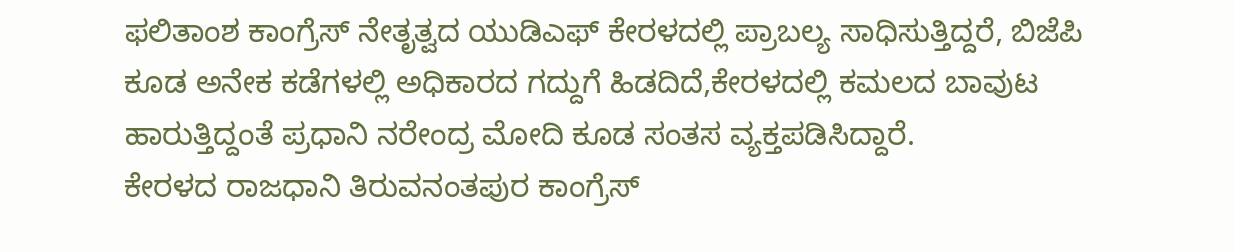ಫಲಿತಾಂಶ ಕಾಂಗ್ರೆಸ್ ನೇತೃತ್ವದ ಯುಡಿಎಫ್ ಕೇರಳದಲ್ಲಿ ಪ್ರಾಬಲ್ಯ ಸಾಧಿಸುತ್ತಿದ್ದರೆ, ಬಿಜೆಪಿ ಕೂಡ ಅನೇಕ ಕಡೆಗಳಲ್ಲಿ ಅಧಿಕಾರದ ಗದ್ದುಗೆ ಹಿಡದಿದೆ,ಕೇರಳದಲ್ಲಿ ಕಮಲದ ಬಾವುಟ ಹಾರುತ್ತಿದ್ದಂತೆ ಪ್ರಧಾನಿ ನರೇಂದ್ರ ಮೋದಿ ಕೂಡ ಸಂತಸ ವ್ಯಕ್ತಪಡಿಸಿದ್ದಾರೆ.
ಕೇರಳದ ರಾಜಧಾನಿ ತಿರುವನಂತಪುರ ಕಾಂಗ್ರೆಸ್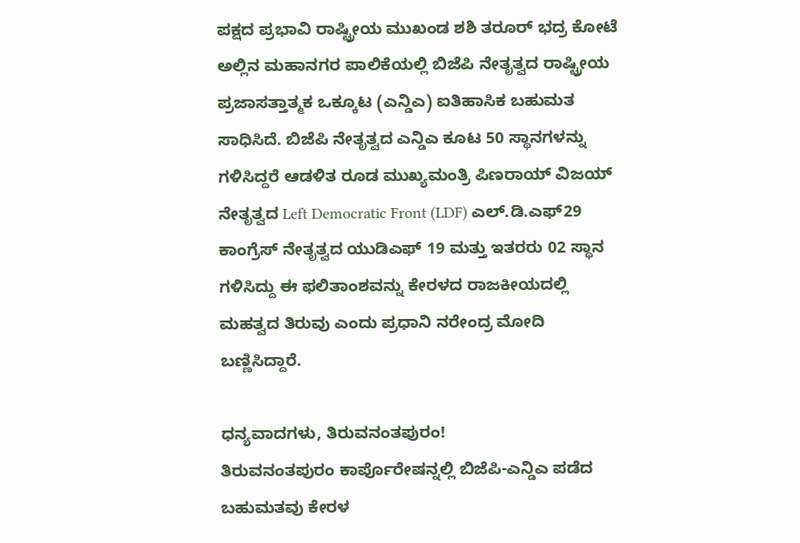ಪಕ್ಷದ ಪ್ರಭಾವಿ ರಾಷ್ಟ್ರೀಯ ಮುಖಂಡ ಶಶಿ ತರೂರ್ ಭದ್ರ ಕೋಟೆ ಅಲ್ಲಿನ ಮಹಾನಗರ ಪಾಲಿಕೆಯಲ್ಲಿ ಬಿಜೆಪಿ ನೇತೃತ್ವದ ರಾಷ್ಟ್ರೀಯ ಪ್ರಜಾಸತ್ತಾತ್ಮಕ ಒಕ್ಕೂಟ (ಎನ್ಡಿಎ) ಐತಿಹಾಸಿಕ ಬಹುಮತ ಸಾಧಿಸಿದೆ. ಬಿಜೆಪಿ ನೇತೃತ್ವದ ಎನ್ಡಿಎ ಕೂಟ 50 ಸ್ಥಾನಗಳನ್ನು ಗಳಿಸಿದ್ದರೆ ಆಡಳಿತ ರೂಡ ಮುಖ್ಯಮಂತ್ರಿ ಪಿಣರಾಯ್ ವಿಜಯ್ ನೇತೃತ್ವದ Left Democratic Front (LDF) ಎಲ್.ಡಿ.ಎಫ್29 ಕಾಂಗ್ರೆಸ್ ನೇತೃತ್ವದ ಯುಡಿಎಫ್ 19 ಮತ್ತು ಇತರರು 02 ಸ್ಥಾನ ಗಳಿಸಿದ್ದು ಈ ಫಲಿತಾಂಶವನ್ನು ಕೇರಳದ ರಾಜಕೀಯದಲ್ಲಿ ಮಹತ್ವದ ತಿರುವು ಎಂದು ಪ್ರಧಾನಿ ನರೇಂದ್ರ ಮೋದಿ ಬಣ್ಣಿಸಿದ್ದಾರೆ.

ಧನ್ಯವಾದಗಳು, ತಿರುವನಂತಪುರಂ!
ತಿರುವನಂತಪುರಂ ಕಾರ್ಪೊರೇಷನ್ನಲ್ಲಿ ಬಿಜೆಪಿ-ಎನ್ಡಿಎ ಪಡೆದ ಬಹುಮತವು ಕೇರಳ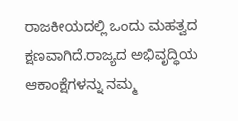ರಾಜಕೀಯದಲ್ಲಿ ಒಂದು ಮಹತ್ವದ ಕ್ಷಣವಾಗಿದೆ.ರಾಜ್ಯದ ಅಭಿವೃದ್ಧಿಯ ಆಕಾಂಕ್ಷೆಗಳನ್ನು ನಮ್ಮ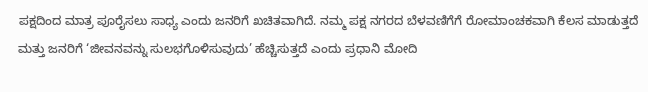ಪಕ್ಷದಿಂದ ಮಾತ್ರ ಪೂರೈಸಲು ಸಾಧ್ಯ ಎಂದು ಜನರಿಗೆ ಖಚಿತವಾಗಿದೆ. ನಮ್ಮ ಪಕ್ಷ ನಗರದ ಬೆಳವಣಿಗೆಗೆ ರೋಮಾಂಚಕವಾಗಿ ಕೆಲಸ ಮಾಡುತ್ತದೆ ಮತ್ತು ಜನರಿಗೆ ‘ಜೀವನವನ್ನು ಸುಲಭಗೊಳಿಸುವುದು’ ಹೆಚ್ಚಿಸುತ್ತದೆ ಎಂದು ಪ್ರಧಾನಿ ಮೋದಿ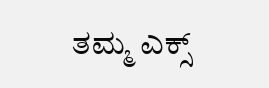ತಮ್ಮ ಎಕ್ಸ್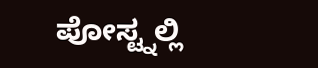ಪೋಸ್ಟ್ನಲ್ಲಿ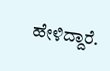ಹೇಳಿದ್ದಾರೆ.